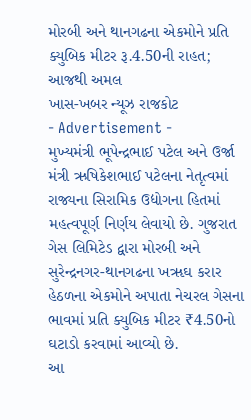મોરબી અને થાનગઢના એકમોને પ્રતિ ક્યુબિક મીટર રૂ.4.50ની રાહત; આજથી અમલ
ખાસ-ખબર ન્યૂઝ રાજકોટ
- Advertisement -
મુખ્યમંત્રી ભૂપેન્દ્રભાઈ પટેલ અને ઉર્જા મંત્રી ઋષિકેશભાઈ પટેલના નેતૃત્વમાં રાજ્યના સિરામિક ઉદ્યોગના હિતમાં મહત્વપૂર્ણ નિર્ણય લેવાયો છે. ગુજરાત ગેસ લિમિટેડ દ્વારા મોરબી અને સુરેન્દ્રનગર-થાનગઢના ખૠઘ કરાર હેઠળના એકમોને અપાતા નેચરલ ગેસના ભાવમાં પ્રતિ ક્યુબિક મીટર ₹4.50નો ઘટાડો કરવામાં આવ્યો છે.
આ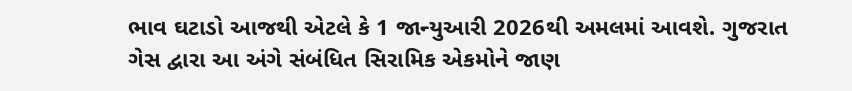ભાવ ઘટાડો આજથી એટલે કે 1 જાન્યુઆરી 2026થી અમલમાં આવશે. ગુજરાત ગેસ દ્વારા આ અંગે સંબંધિત સિરામિક એકમોને જાણ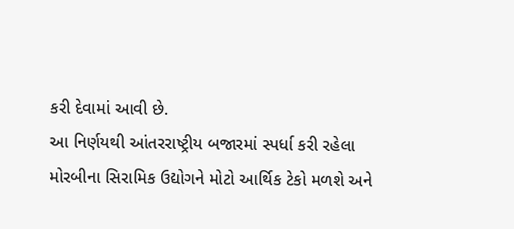કરી દેવામાં આવી છે.
આ નિર્ણયથી આંતરરાષ્ટ્રીય બજારમાં સ્પર્ધા કરી રહેલા મોરબીના સિરામિક ઉદ્યોગને મોટો આર્થિક ટેકો મળશે અને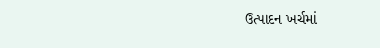ઉત્પાદન ખર્ચમાં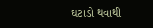ઘટાડો થવાથી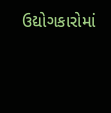ઉદ્યોગકારોમાં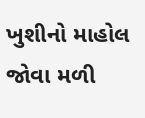ખુશીનો માહોલ જોવા મળી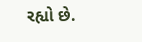રહ્યો છે.